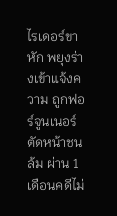ไรเดอร์ขาหัก พยุงร่างเข้าแจ้งความ ถูกฟอร์จูนเนอร์ตัดหน้าชนล้ม ผ่าน 1 เดือนคดีไม่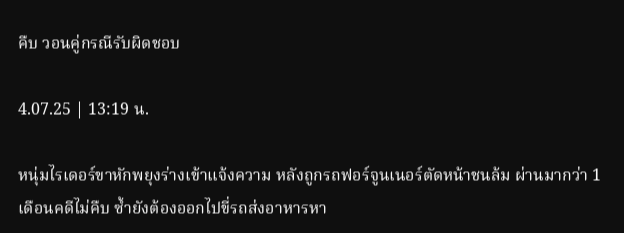คืบ วอนคู่กรณีรับผิดชอบ

4.07.25 | 13:19 น.

หนุ่มไรเดอร์ขาหักพยุงร่างเข้าแจ้งความ หลังถูกรถฟอร์จูนเนอร์ตัดหน้าชนล้ม ผ่านมากว่า 1 เดือนคดีไม่คืบ ซ้ำยังต้องออกไปขี่รถส่งอาหารหา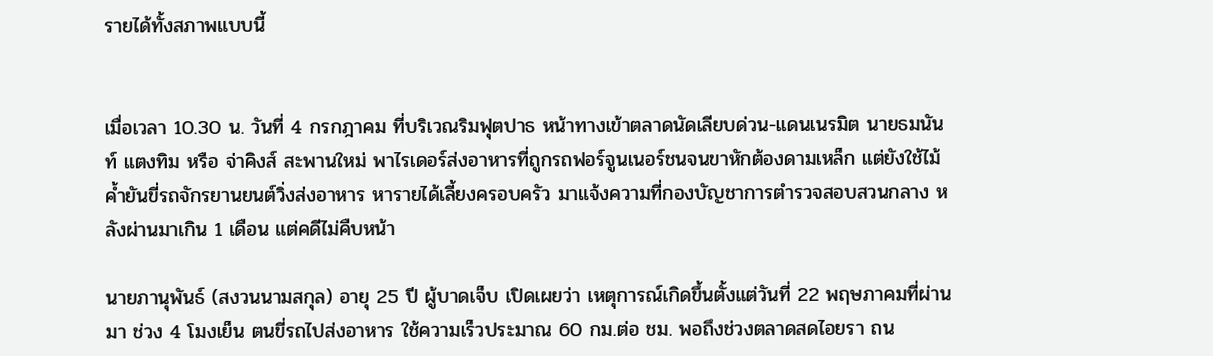รายได้ทั้งสภาพแบบนี้


เมื่อเวลา 10.30 น. วันที่ 4 กรกฎาคม ที่บริเวณริมฟุตปาธ หน้าทางเข้าตลาดนัดเลียบด่วน-แดนเนรมิต นายธมนันท์ แตงทิม หรือ จ่าคิงส์ สะพานใหม่ พาไรเดอร์ส่งอาหารที่ถูกรถฟอร์จูนเนอร์ชนจนขาหักต้องดามเหล็ก แต่ยังใช้ไม้ค้ำยันขี่รถจักรยานยนต์วิ่งส่งอาหาร หารายได้เลี้ยงครอบครัว มาแจ้งความที่กองบัญชาการตำรวจสอบสวนกลาง หลังผ่านมาเกิน 1 เดือน แต่คดีไม่คืบหน้า

นายภานุพันธ์ (สงวนนามสกุล) อายุ 25 ปี ผู้บาดเจ็บ เปิดเผยว่า เหตุการณ์เกิดขึ้นตั้งแต่วันที่ 22 พฤษภาคมที่ผ่านมา ช่วง 4 โมงเย็น ตนขี่รถไปส่งอาหาร ใช้ความเร็วประมาณ 60 กม.ต่อ ชม. พอถึงช่วงตลาดสดไอยรา ถน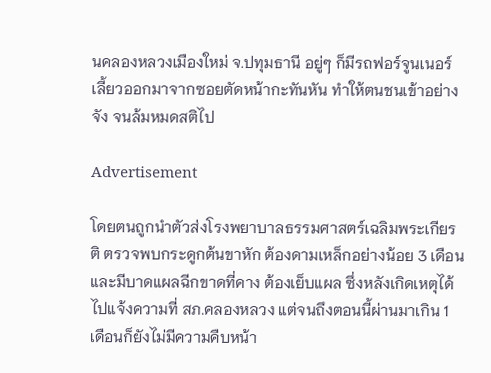นคลองหลวงเมืองใหม่ จ.ปทุมธานี อยู่ๆ ก็มีรถฟอร์จูนเนอร์เลี้ยวออกมาจากซอยตัดหน้ากะทันหัน ทำให้ตนชนเข้าอย่างจัง จนล้มหมดสติไป

Advertisement

โดยตนถูกนำตัวส่งโรงพยาบาลธรรมศาสตร์เฉลิมพระเกียรติ ตรวจพบกระดูกต้นขาหัก ต้องดามเหล็กอย่างน้อย 3 เดือน และมีบาดแผลฉีกขาดที่คาง ต้องเย็บแผล ซึ่งหลังเกิดเหตุได้ไปแจ้งความที่ สภ.คลองหลวง แต่จนถึงตอนนี้ผ่านมาเกิน 1 เดือนก็ยังไม่มีความคืบหน้า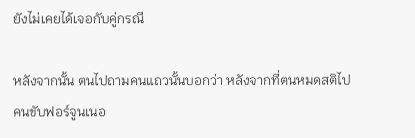ยังไม่เคยได้เจอกับคู่กรณี

หลังจากนั้น ตนไปถามคนแถวนั้นบอกว่า หลังจากที่ตนหมดสติไป คนขับฟอร์จูนเนอ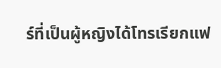ร์ที่เป็นผู้หญิงได้โทรเรียกแฟ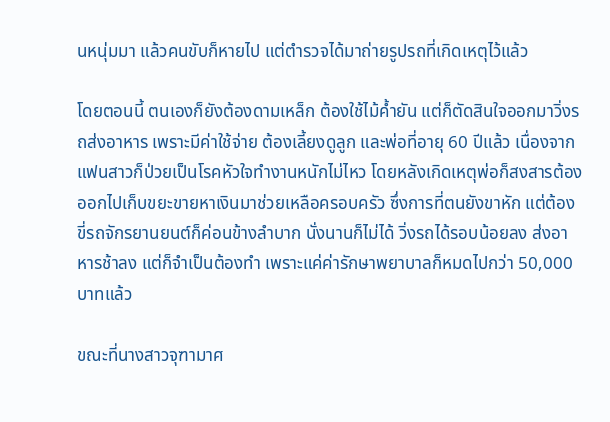นหนุ่มมา แล้วคนขับก็หายไป แต่ตำรวจได้มาถ่ายรูปรถที่เกิดเหตุไว้แล้ว

โดยตอนนี้ ตนเองก็ยังต้องดามเหล็ก ต้องใช้ไม้ค้ำยัน แต่ก็ตัดสินใจออกมาวิ่งรถส่งอาหาร เพราะมีค่าใช้จ่าย ต้องเลี้ยงดูลูก และพ่อที่อายุ 60 ปีแล้ว เนื่องจากแฟนสาวก็ป่วยเป็นโรคหัวใจทำงานหนักไม่ไหว โดยหลังเกิดเหตุพ่อก็สงสารต้องออกไปเก็บขยะขายหาเงินมาช่วยเหลือครอบครัว ซึ่งการที่ตนยังขาหัก แต่ต้องขี่รถจักรยานยนต์ก็ค่อนข้างลำบาก นั่งนานก็ไม่ได้ วิ่งรถได้รอบน้อยลง ส่งอาหารช้าลง แต่ก็จำเป็นต้องทำ เพราะแค่ค่ารักษาพยาบาลก็หมดไปกว่า 50,000 บาทแล้ว

ขณะที่นางสาวจุฑามาศ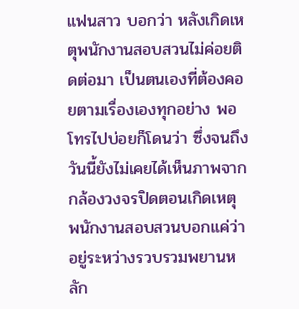แฟนสาว บอกว่า หลังเกิดเหตุพนักงานสอบสวนไม่ค่อยติดต่อมา เป็นตนเองที่ต้องคอยตามเรื่องเองทุกอย่าง พอโทรไปบ่อยก็โดนว่า ซึ่งจนถึงวันนี้ยังไม่เคยได้เห็นภาพจากกล้องวงจรปิดตอนเกิดเหตุ พนักงานสอบสวนบอกแค่ว่าอยู่ระหว่างรวบรวมพยานหลัก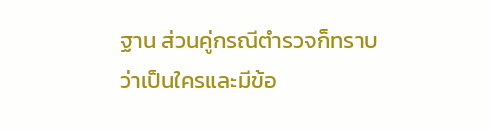ฐาน ส่วนคู่กรณีตำรวจก็ทราบว่าเป็นใครและมีข้อ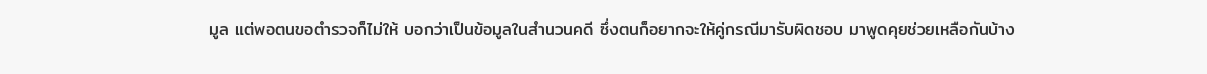มูล แต่พอตนขอตำรวจก็ไม่ให้ บอกว่าเป็นข้อมูลในสำนวนคดี ซึ่งตนก็อยากจะให้คู่กรณีมารับผิดชอบ มาพูดคุยช่วยเหลือกันบ้าง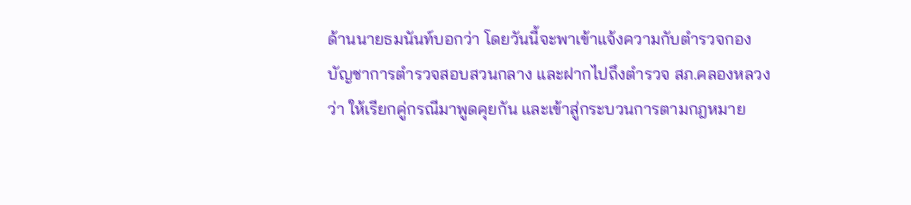ด้านนายธมนันท์บอกว่า โดยวันนี้จะพาเข้าแจ้งความกับตำรวจกองบัญชาการตำรวจสอบสวนกลาง และฝากไปถึงตำรวจ สภ.คลองหลวง ว่า ให้เรียกคู่กรณีมาพูดคุยกัน และเข้าสู่กระบวนการตามกฎหมาย